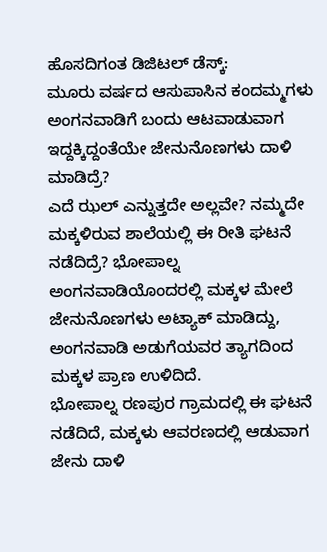ಹೊಸದಿಗಂತ ಡಿಜಿಟಲ್ ಡೆಸ್ಕ್:
ಮೂರು ವರ್ಷದ ಆಸುಪಾಸಿನ ಕಂದಮ್ಮಗಳು ಅಂಗನವಾಡಿಗೆ ಬಂದು ಆಟವಾಡುವಾಗ ಇದ್ದಕ್ಕಿದ್ದಂತೆಯೇ ಜೇನುನೊಣಗಳು ದಾಳಿ ಮಾಡಿದ್ರೆ?
ಎದೆ ಝಲ್ ಎನ್ನುತ್ತದೇ ಅಲ್ಲವೇ? ನಮ್ಮದೇ ಮಕ್ಕಳಿರುವ ಶಾಲೆಯಲ್ಲಿ ಈ ರೀತಿ ಘಟನೆ ನಡೆದಿದ್ರೆ? ಭೋಪಾಲ್ನ ಅಂಗನವಾಡಿಯೊಂದರಲ್ಲಿ ಮಕ್ಕಳ ಮೇಲೆ ಜೇನುನೊಣಗಳು ಅಟ್ಯಾಕ್ ಮಾಡಿದ್ದು, ಅಂಗನವಾಡಿ ಅಡುಗೆಯವರ ತ್ಯಾಗದಿಂದ ಮಕ್ಕಳ ಪ್ರಾಣ ಉಳಿದಿದೆ.
ಭೋಪಾಲ್ನ ರಣಪುರ ಗ್ರಾಮದಲ್ಲಿ ಈ ಘಟನೆ ನಡೆದಿದೆ, ಮಕ್ಕಳು ಆವರಣದಲ್ಲಿ ಆಡುವಾಗ ಜೇನು ದಾಳಿ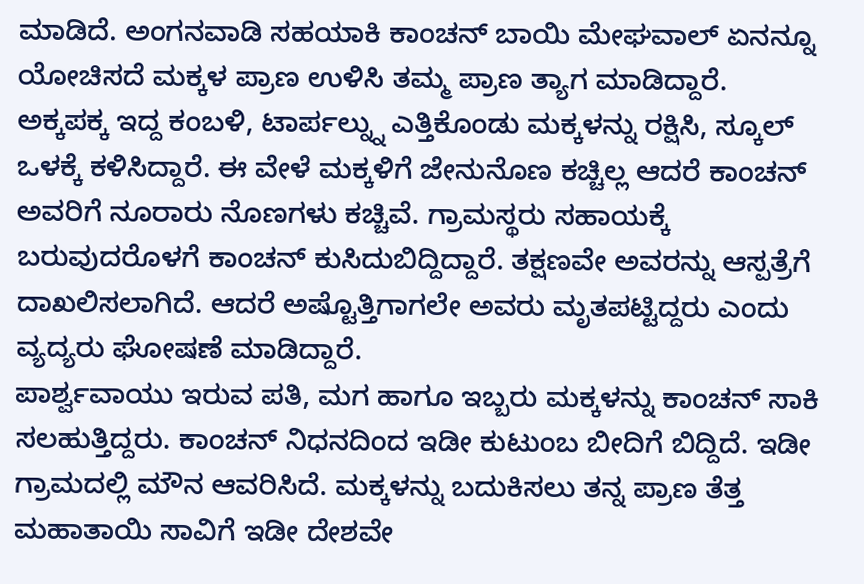ಮಾಡಿದೆ. ಅಂಗನವಾಡಿ ಸಹಯಾಕಿ ಕಾಂಚನ್ ಬಾಯಿ ಮೇಘವಾಲ್ ಏನನ್ನೂ ಯೋಚಿಸದೆ ಮಕ್ಕಳ ಪ್ರಾಣ ಉಳಿಸಿ ತಮ್ಮ ಪ್ರಾಣ ತ್ಯಾಗ ಮಾಡಿದ್ದಾರೆ.
ಅಕ್ಕಪಕ್ಕ ಇದ್ದ ಕಂಬಳಿ, ಟಾರ್ಪಲ್ನ್ನು ಎತ್ತಿಕೊಂಡು ಮಕ್ಕಳನ್ನು ರಕ್ಷಿಸಿ, ಸ್ಕೂಲ್ ಒಳಕ್ಕೆ ಕಳಿಸಿದ್ದಾರೆ. ಈ ವೇಳೆ ಮಕ್ಕಳಿಗೆ ಜೇನುನೊಣ ಕಚ್ಚಿಲ್ಲ ಆದರೆ ಕಾಂಚನ್ ಅವರಿಗೆ ನೂರಾರು ನೊಣಗಳು ಕಚ್ಚಿವೆ. ಗ್ರಾಮಸ್ಥರು ಸಹಾಯಕ್ಕೆ ಬರುವುದರೊಳಗೆ ಕಾಂಚನ್ ಕುಸಿದುಬಿದ್ದಿದ್ದಾರೆ. ತಕ್ಷಣವೇ ಅವರನ್ನು ಆಸ್ಪತ್ರೆಗೆ ದಾಖಲಿಸಲಾಗಿದೆ. ಆದರೆ ಅಷ್ಟೊತ್ತಿಗಾಗಲೇ ಅವರು ಮೃತಪಟ್ಟಿದ್ದರು ಎಂದು ವ್ಯದ್ಯರು ಘೋಷಣೆ ಮಾಡಿದ್ದಾರೆ.
ಪಾರ್ಶ್ವವಾಯು ಇರುವ ಪತಿ, ಮಗ ಹಾಗೂ ಇಬ್ಬರು ಮಕ್ಕಳನ್ನು ಕಾಂಚನ್ ಸಾಕಿ ಸಲಹುತ್ತಿದ್ದರು. ಕಾಂಚನ್ ನಿಧನದಿಂದ ಇಡೀ ಕುಟುಂಬ ಬೀದಿಗೆ ಬಿದ್ದಿದೆ. ಇಡೀ ಗ್ರಾಮದಲ್ಲಿ ಮೌನ ಆವರಿಸಿದೆ. ಮಕ್ಕಳನ್ನು ಬದುಕಿಸಲು ತನ್ನ ಪ್ರಾಣ ತೆತ್ತ ಮಹಾತಾಯಿ ಸಾವಿಗೆ ಇಡೀ ದೇಶವೇ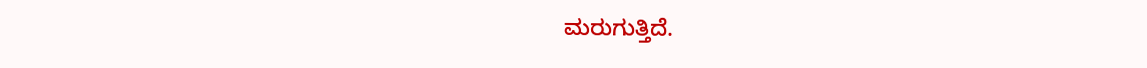ಮರುಗುತ್ತಿದೆ.